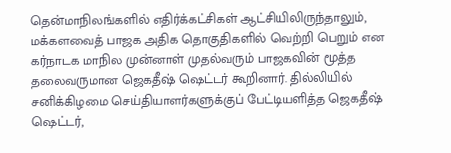தென்மாநிலங்களில் எதிர்க்கட்சிகள் ஆட்சியிலிருந்தாலும், மக்களவைத் பாஜக அதிக தொகுதிகளில் வெற்றி பெறும் என கர்நாடக மாநில முன்னாள் முதல்வரும் பாஜகவின் மூத்த தலைவருமான ஜெகதீஷ் ஷெட்டர் கூறினார். தில்லியில் சனிக்கிழமை செய்தியாளர்களுக்குப் பேட்டியளித்த ஜெகதீஷ் ஷெட்டர்,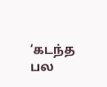‘கடந்த பல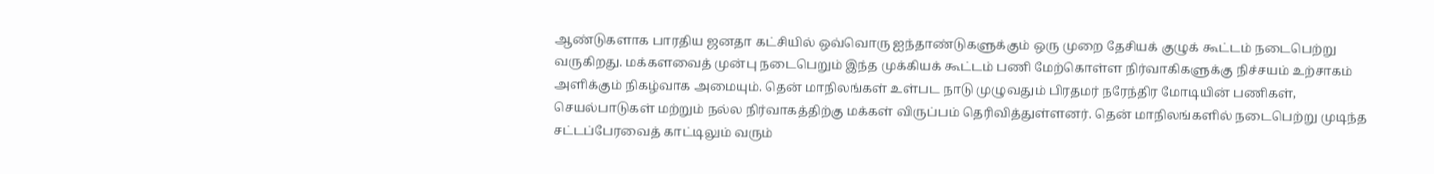ஆண்டுகளாக பாரதிய ஜனதா கட்சியில் ஒவ்வொரு ஐந்தாண்டுகளுக்கும் ஒரு முறை தேசியக் குழுக் கூட்டம் நடைபெற்று வருகிறது. மக்களவைத் முன்பு நடைபெறும் இந்த முக்கியக் கூட்டம் பணி மேற்கொள்ள நிர்வாகிகளுக்கு நிச்சயம் உற்சாகம் அளிக்கும் நிகழ்வாக அமையும். தென் மாநிலங்கள் உள்பட நாடு முழுவதும் பிரதமர் நரேந்திர மோடியின் பணிகள், செயல்பாடுகள் மற்றும் நல்ல நிர்வாகத்திற்கு மக்கள் விருப்பம் தெரிவித்துள்ளனர். தென் மாநிலங்களில் நடைபெற்று முடிந்த சட்டப்பேரவைத் காட்டிலும் வரும்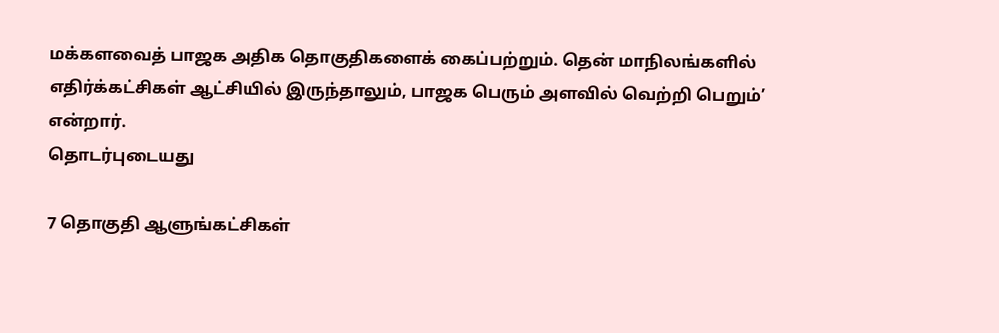மக்களவைத் பாஜக அதிக தொகுதிகளைக் கைப்பற்றும். தென் மாநிலங்களில் எதிர்க்கட்சிகள் ஆட்சியில் இருந்தாலும், பாஜக பெரும் அளவில் வெற்றி பெறும்’ என்றார்.
தொடர்புடையது

7 தொகுதி ஆளுங்கட்சிகள்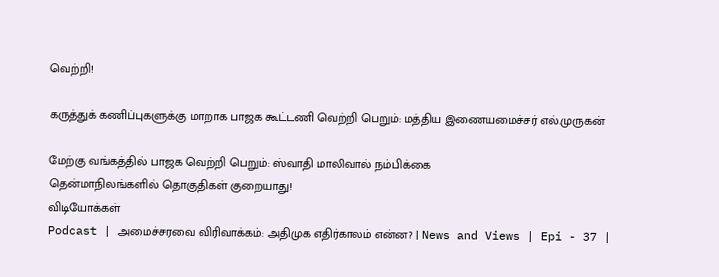வெற்றி!

கருத்துக் கணிப்புகளுக்கு மாறாக பாஜக கூட்டணி வெற்றி பெறும்: மத்திய இணையமைச்சர் எல்.முருகன்

மேற்கு வங்கத்தில் பாஜக வெற்றி பெறும்: ஸ்வாதி மாலிவால் நம்பிக்கை
தென்மாநிலங்களில் தொகுதிகள் குறையாது!
விடியோக்கள்
Podcast | அமைச்சரவை விரிவாக்கம்: அதிமுக எதிர்காலம் என்ன? | News and Views | Epi - 37 |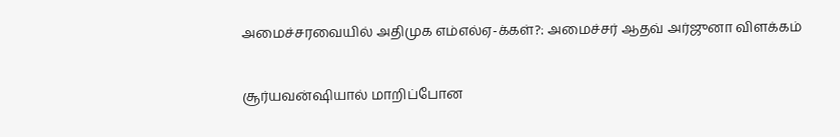அமைச்சரவையில் அதிமுக எம்எல்ஏ-க்கள்?: அமைச்சர் ஆதவ் அர்ஜுனா விளக்கம்

சூர்யவன்ஷியால் மாறிப்போன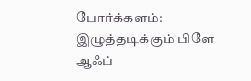போர்க்களம்: இழுத்தடிக்கும் பிளே ஆஃப்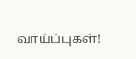வாய்ப்புகள்!